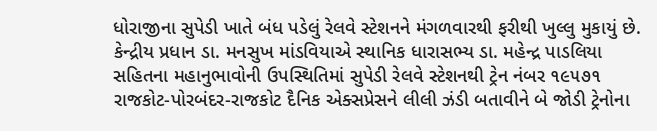ધોરાજીના સુપેડી ખાતે બંધ પડેલું રેલવે સ્ટેશનને મંગળવારથી ફરીથી ખુલ્લુ મુકાયું છે. કેન્દ્રીય પ્રધાન ડા. મનસુખ માંડવિયાએ સ્થાનિક ધારાસભ્ય ડા. મહેન્દ્ર પાડલિયા સહિતના મહાનુભાવોની ઉપસ્થિતિમાં સુપેડી રેલવે સ્ટેશનથી ટ્રેન નંબર ૧૯૫૭૧ રાજકોટ-પોરબંદર-રાજકોટ દૈનિક એક્સપ્રેસને લીલી ઝંડી બતાવીને બે જોડી ટ્રેનોના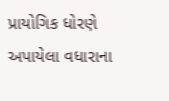પ્રાયોગિક ધોરણે અપાયેલા વધારાના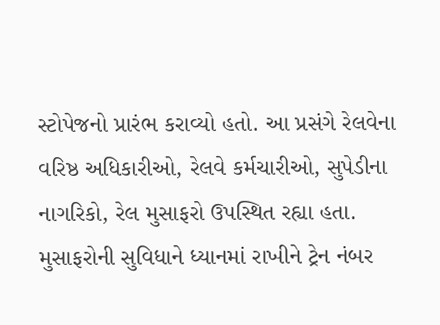સ્ટોપેજનો પ્રારંભ કરાવ્યો હતો. આ પ્રસંગે રેલવેના વરિષ્ઠ અધિકારીઓ, રેલવે કર્મચારીઓ, સુપેડીના નાગરિકો, રેલ મુસાફરો ઉપસ્થિત રહ્યા હતા. મુસાફરોની સુવિધાને ધ્યાનમાં રાખીને ટ્રેન નંબર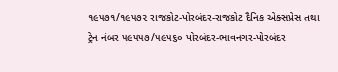૧૯૫૭૧/૧૯૫૭૨ રાજકોટ-પોરબંદર-રાજકોટ દૈનિક એક્સપ્રેસ તથા ટ્રેન નંબર ૫૯૫૫૭/૫૯૫૬૦ પોરબંદર-ભાવનગર-પોરબંદર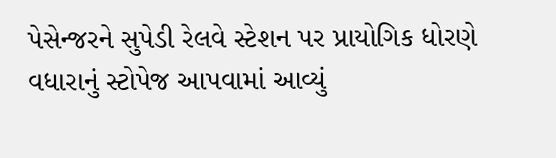પેસેન્જરને સુપેડી રેલવે સ્ટેશન પર પ્રાયોગિક ધોરણે વધારાનું સ્ટોપેજ આપવામાં આવ્યું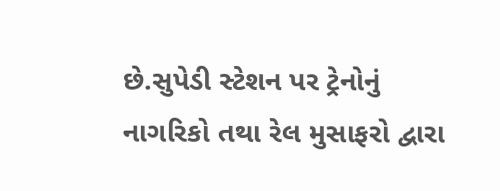છે.સુપેડી સ્ટેશન પર ટ્રેનોનું નાગરિકો તથા રેલ મુસાફરો દ્વારા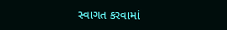સ્વાગત કરવામાં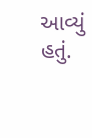આવ્યું હતું.